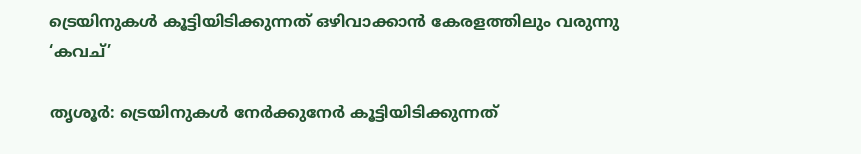ട്രെയിനുകള്‍ കൂട്ടിയിടിക്കുന്നത് ഒഴിവാക്കാന്‍ കേരളത്തിലും വരുന്നു ‘കവച്’

തൃശൂര്‍: ട്രെയിനുകള്‍ നേര്‍ക്കുനേര്‍ കൂട്ടിയിടിക്കുന്നത്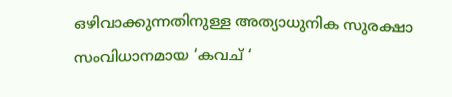ഒഴിവാക്കുന്നതിനുള്ള അത്യാധുനിക സുരക്ഷാ സംവിധാനമായ ‘കവച് ‘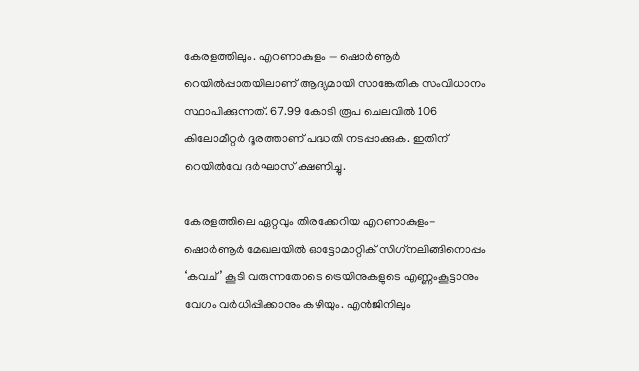കേരളത്തിലും. എറണാകുളം — ഷൊര്‍ണൂര്‍ റെയില്‍പ്പാതയിലാണ് ആദ്യമായി സാങ്കേതിക സംവിധാനം സ്ഥാപിക്കുന്നത്. 67.99 കോടി രൂപ ചെലവില്‍ 106 കിലോമീറ്റര്‍ ദൂരത്താണ് പദ്ധതി നടപ്പാക്കുക. ഇതിന് റെയില്‍വേ ദര്‍ഘാസ് ക്ഷണിച്ചു.

കേരളത്തിലെ ഏറ്റവും തിരക്കേറിയ എറണാകുളം- ഷൊര്‍ണൂര്‍ മേഖലയില്‍ ഓട്ടോമാറ്റിക് സിഗ്‌നലിങ്ങിനൊപ്പം ‘കവച്’ കൂടി വരുന്നതോടെ ട്രെയിനുകളുടെ എണ്ണംകൂട്ടാനും വേഗം വര്‍ധിപ്പിക്കാനും കഴിയും. എന്‍ജിനിലും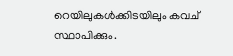റെയിലുകള്‍ക്കിടയിലും കവച് സ്ഥാപിക്കും.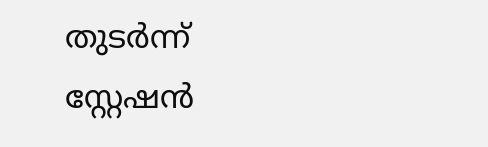തുടര്‍ന്ന് സ്റ്റേഷന്‍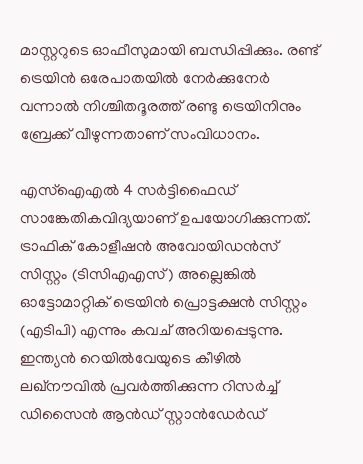മാസ്റ്ററുടെ ഓഫീസുമായി ബന്ധിപ്പിക്കും. രണ്ട് ട്രെയിന്‍ ഒരേപാതയില്‍ നേര്‍ക്കുനേര്‍ വന്നാല്‍ നിശ്ചിതദൂരത്ത് രണ്ടു ട്രെയിനിനും ബ്രേക്ക് വീഴുന്നതാണ് സംവിധാനം.

എസ്ഐഎല്‍ 4 സര്‍ട്ടിഫൈഡ് സാങ്കേതികവിദ്യയാണ് ഉപയോഗിക്കുന്നത്. ട്രാഫിക് കോളീഷന്‍ അവോയിഡന്‍സ് സിസ്റ്റം (ടിസിഎഎസ്) അല്ലെങ്കില്‍ ഓട്ടോമാറ്റിക് ട്രെയിന്‍ പ്രൊട്ടക്ഷന്‍ സിസ്റ്റം (എടിപി) എന്നും കവച് അറിയപ്പെടുന്നു. ഇന്ത്യന്‍ റെയില്‍വേയുടെ കീഴില്‍ ലഖ്‌നൗവില്‍ പ്രവര്‍ത്തിക്കുന്ന റിസര്‍ച്ച് ഡിസൈന്‍ ആന്‍ഡ് സ്റ്റാന്‍ഡേര്‍ഡ്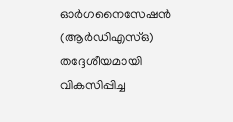ഓര്‍ഗനൈസേഷന്‍ (ആര്‍ഡിഎസ്ഒ) തദ്ദേശീയമായി വികസിപ്പിച്ച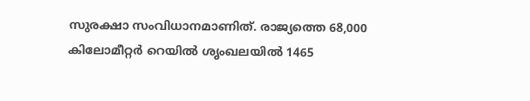സുരക്ഷാ സംവിധാനമാണിത്. രാജ്യത്തെ 68,000 കിലോമീറ്റര്‍ റെയില്‍ ശൃംഖലയില്‍ 1465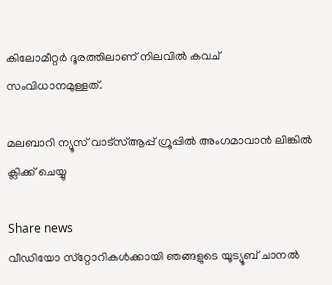കിലോമീറ്റര്‍ ദൂരത്തിലാണ് നിലവില്‍ കവച് സംവിധാനമുള്ളത്.

മലബാറി ന്യൂസ് വാട്‌സ്ആപ്പ് ഗ്രൂപ്പില്‍ അംഗമാവാന്‍ ലിങ്കില്‍ ക്ലിക്ക് ചെയ്യു

Share news
വീഡിയോ സ്‌റ്റോറികള്‍ക്കായി ഞങ്ങളുടെ യൂട്യൂബ് ചാനല്‍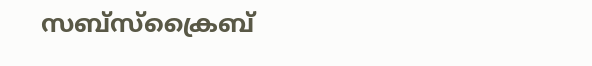സബ്‌സ്‌ക്രൈബ്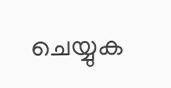ചെയ്യുക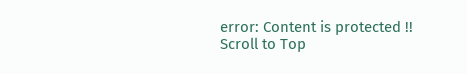error: Content is protected !!
Scroll to Top